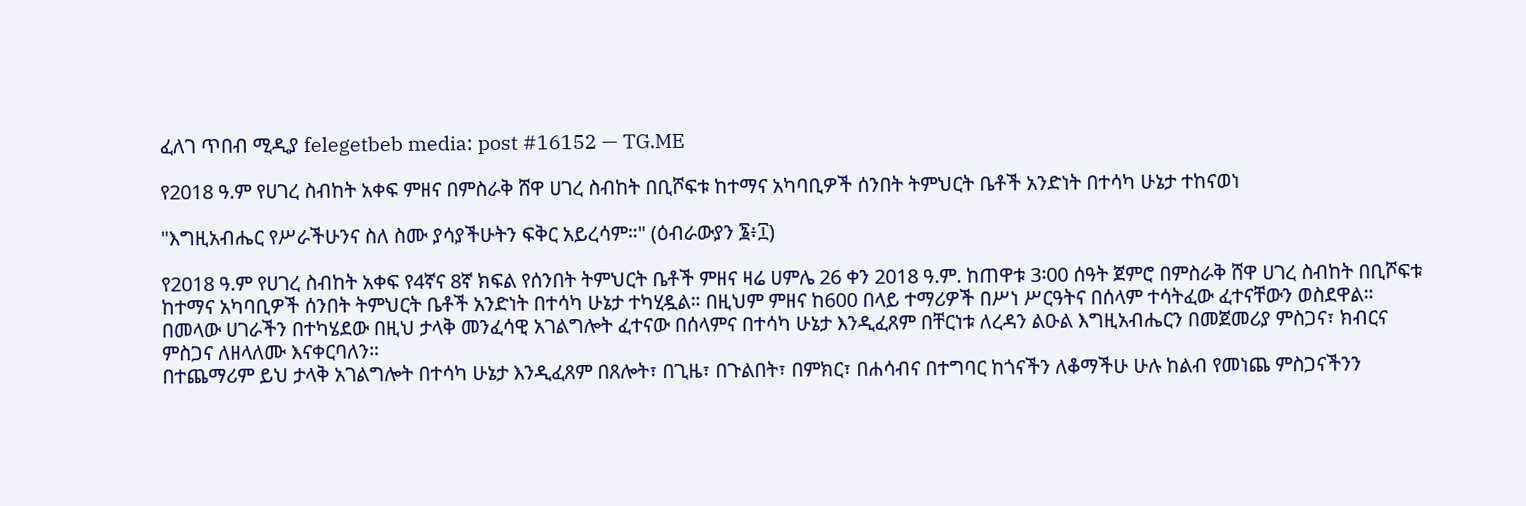ፈለገ ጥበብ ሚዲያ felegetbeb media: post #16152 — TG.ME

የ2018 ዓ.ም የሀገረ ስብከት አቀፍ ምዘና በምስራቅ ሸዋ ሀገረ ስብከት በቢሾፍቱ ከተማና አካባቢዎች ሰንበት ትምህርት ቤቶች አንድነት በተሳካ ሁኔታ ተከናወነ

"እግዚአብሔር የሥራችሁንና ስለ ስሙ ያሳያችሁትን ፍቅር አይረሳም።" (ዕብራውያን ፮፥፲)

የ2018 ዓ.ም የሀገረ ስብከት አቀፍ የ4ኛና 8ኛ ክፍል የሰንበት ትምህርት ቤቶች ምዘና ዛሬ ሀምሌ 26 ቀን 2018 ዓ.ም. ከጠዋቱ 3፡00 ሰዓት ጀምሮ በምስራቅ ሸዋ ሀገረ ስብከት በቢሾፍቱ ከተማና አካባቢዎች ሰንበት ትምህርት ቤቶች አንድነት በተሳካ ሁኔታ ተካሂዷል። በዚህም ምዘና ከ600 በላይ ተማሪዎች በሥነ ሥርዓትና በሰላም ተሳትፈው ፈተናቸውን ወስደዋል።
በመላው ሀገራችን በተካሄደው በዚህ ታላቅ መንፈሳዊ አገልግሎት ፈተናው በሰላምና በተሳካ ሁኔታ እንዲፈጸም በቸርነቱ ለረዳን ልዑል እግዚአብሔርን በመጀመሪያ ምስጋና፣ ክብርና ምስጋና ለዘላለሙ እናቀርባለን።
በተጨማሪም ይህ ታላቅ አገልግሎት በተሳካ ሁኔታ እንዲፈጸም በጸሎት፣ በጊዜ፣ በጉልበት፣ በምክር፣ በሐሳብና በተግባር ከጎናችን ለቆማችሁ ሁሉ ከልብ የመነጨ ምስጋናችንን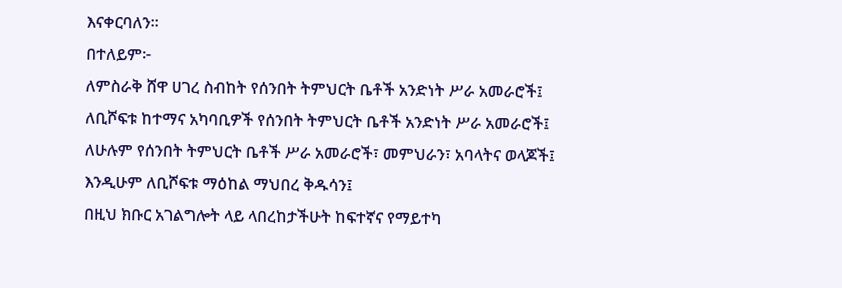እናቀርባለን።
በተለይም፦
ለምስራቅ ሸዋ ሀገረ ስብከት የሰንበት ትምህርት ቤቶች አንድነት ሥራ አመራሮች፤
ለቢሾፍቱ ከተማና አካባቢዎች የሰንበት ትምህርት ቤቶች አንድነት ሥራ አመራሮች፤
ለሁሉም የሰንበት ትምህርት ቤቶች ሥራ አመራሮች፣ መምህራን፣ አባላትና ወላጆች፤
እንዲሁም ለቢሾፍቱ ማዕከል ማህበረ ቅዱሳን፤
በዚህ ክቡር አገልግሎት ላይ ላበረከታችሁት ከፍተኛና የማይተካ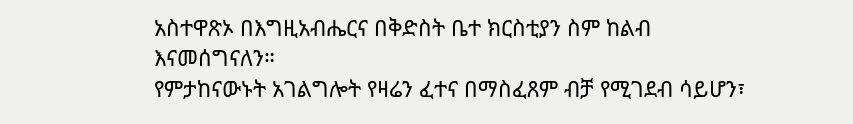አስተዋጽኦ በእግዚአብሔርና በቅድስት ቤተ ክርስቲያን ስም ከልብ እናመሰግናለን።
የምታከናውኑት አገልግሎት የዛሬን ፈተና በማስፈጸም ብቻ የሚገደብ ሳይሆን፣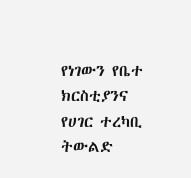የነገውን የቤተ ክርስቲያንና የሀገር ተረካቢ ትውልድ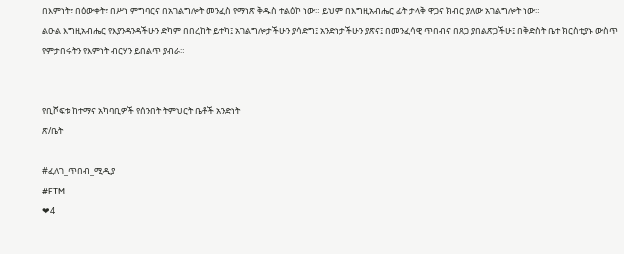በእምነት፣ በዕውቀት፣ በሥነ ምግባርና በአገልግሎት መንፈስ የማነጽ ቅዱስ ተልዕኮ ነው። ይህም በእግዚአብሔር ፊት ታላቅ ዋጋና ክብር ያለው አገልግሎት ነው።
ልዑል እግዚአብሔር የእያንዳንዳችሁን ድካም በበረከት ይተካ፤ አገልግሎታችሁን ያሳድግ፤ አንድነታችሁን ያጽና፤ በመንፈሳዊ ጥበብና በጸጋ ያበልጽጋችሁ፤ በቅድስት ቤተ ክርስቲያኑ ውስጥ የምታበሩትን የእምነት ብርሃን ይበልጥ ያብራ።


የቢሾፍቱ ከተማና አካባቢዎች የሰንበት ትምህርት ቤቶች አንድነት
ጽ/ቤት

#ፈለገ_ጥበብ_ሚዲያ
#FTM
❤4